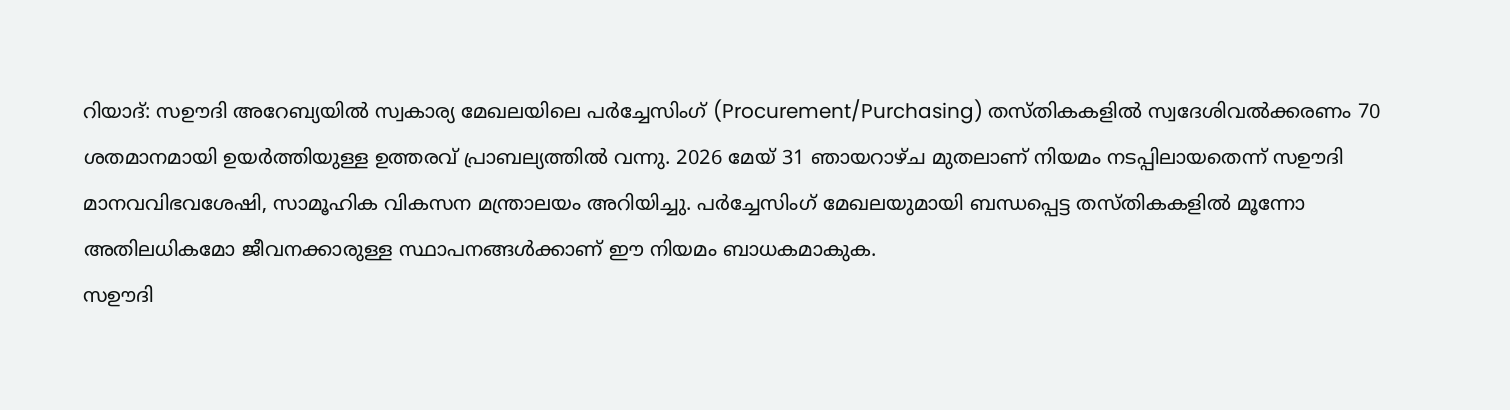റിയാദ്: സഊദി അറേബ്യയിൽ സ്വകാര്യ മേഖലയിലെ പർച്ചേസിംഗ് (Procurement/Purchasing) തസ്തികകളിൽ സ്വദേശിവൽക്കരണം 70 ശതമാനമായി ഉയർത്തിയുള്ള ഉത്തരവ് പ്രാബല്യത്തിൽ വന്നു. 2026 മേയ് 31 ഞായറാഴ്ച മുതലാണ് നിയമം നടപ്പിലായതെന്ന് സഊദി മാനവവിഭവശേഷി, സാമൂഹിക വികസന മന്ത്രാലയം അറിയിച്ചു. പർച്ചേസിംഗ് മേഖലയുമായി ബന്ധപ്പെട്ട തസ്തികകളിൽ മൂന്നോ അതിലധികമോ ജീവനക്കാരുള്ള സ്ഥാപനങ്ങൾക്കാണ് ഈ നിയമം ബാധകമാകുക.
സഊദി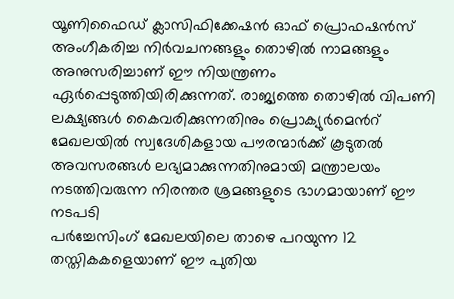യൂണിഫൈഡ് ക്ലാസിഫിക്കേഷൻ ഓഫ് പ്രൊഫഷൻസ് അംഗീകരിച്ച നിർവചനങ്ങളും തൊഴിൽ നാമങ്ങളും അനുസരിച്ചാണ് ഈ നിയന്ത്രണം ഏർപ്പെടുത്തിയിരിക്കുന്നത്. രാജ്യത്തെ തൊഴിൽ വിപണി ലക്ഷ്യങ്ങൾ കൈവരിക്കുന്നതിനും പ്രൊക്യുർമെൻറ് മേഖലയിൽ സ്വദേശികളായ പൗരന്മാർക്ക് കൂടുതൽ അവസരങ്ങൾ ലഭ്യമാക്കുന്നതിനുമായി മന്ത്രാലയം നടത്തിവരുന്ന നിരന്തര ശ്രമങ്ങളുടെ ഭാഗമായാണ് ഈ നടപടി
പർച്ചേസിംഗ് മേഖലയിലെ താഴെ പറയുന്ന 12 തസ്തികകളെയാണ് ഈ പുതിയ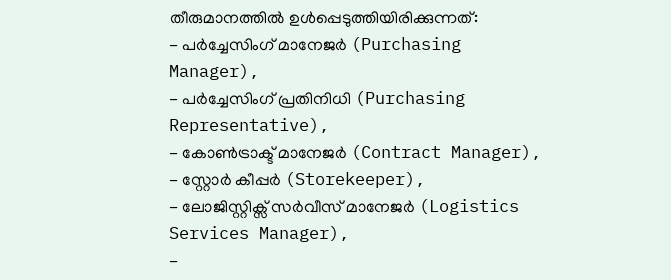തീരുമാനത്തിൽ ഉൾപ്പെടുത്തിയിരിക്കുന്നത്:
- പർച്ചേസിംഗ് മാനേജർ (Purchasing Manager),
- പർച്ചേസിംഗ് പ്രതിനിധി (Purchasing Representative),
- കോൺട്രാക്ട് മാനേജർ (Contract Manager),
- സ്റ്റോർ കീപ്പർ (Storekeeper),
- ലോജിസ്റ്റിക്സ് സർവീസ് മാനേജർ (Logistics Services Manager),
-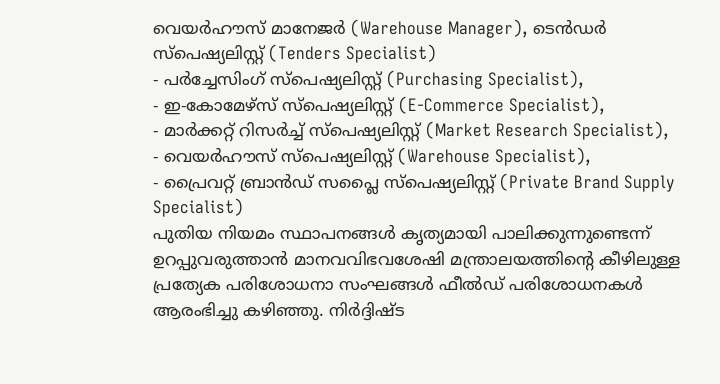വെയർഹൗസ് മാനേജർ (Warehouse Manager), ടെൻഡർ സ്പെഷ്യലിസ്റ്റ് (Tenders Specialist)
- പർച്ചേസിംഗ് സ്പെഷ്യലിസ്റ്റ് (Purchasing Specialist),
- ഇ-കോമേഴ്സ് സ്പെഷ്യലിസ്റ്റ് (E-Commerce Specialist),
- മാർക്കറ്റ് റിസർച്ച് സ്പെഷ്യലിസ്റ്റ് (Market Research Specialist),
- വെയർഹൗസ് സ്പെഷ്യലിസ്റ്റ് (Warehouse Specialist),
- പ്രൈവറ്റ് ബ്രാൻഡ് സപ്ലൈ സ്പെഷ്യലിസ്റ്റ് (Private Brand Supply Specialist)
പുതിയ നിയമം സ്ഥാപനങ്ങൾ കൃത്യമായി പാലിക്കുന്നുണ്ടെന്ന് ഉറപ്പുവരുത്താൻ മാനവവിഭവശേഷി മന്ത്രാലയത്തിന്റെ കീഴിലുള്ള പ്രത്യേക പരിശോധനാ സംഘങ്ങൾ ഫീൽഡ് പരിശോധനകൾ ആരംഭിച്ചു കഴിഞ്ഞു. നിർദ്ദിഷ്ട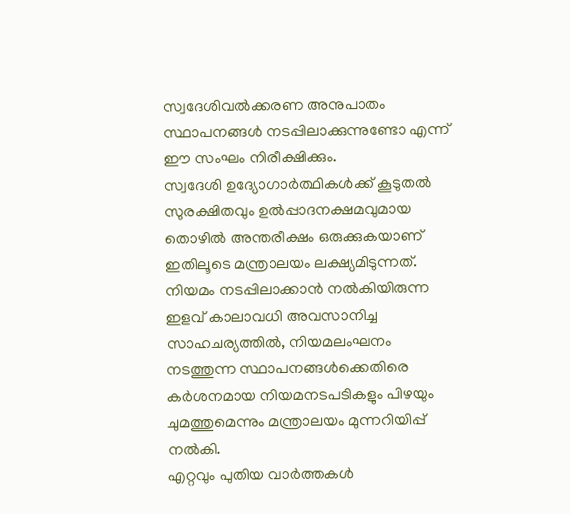സ്വദേശിവൽക്കരണ അനുപാതം സ്ഥാപനങ്ങൾ നടപ്പിലാക്കുന്നുണ്ടോ എന്ന് ഈ സംഘം നിരീക്ഷിക്കും.
സ്വദേശി ഉദ്യോഗാർത്ഥികൾക്ക് കൂടുതൽ സുരക്ഷിതവും ഉൽപ്പാദനക്ഷമവുമായ തൊഴിൽ അന്തരീക്ഷം ഒരുക്കുകയാണ് ഇതിലൂടെ മന്ത്രാലയം ലക്ഷ്യമിടുന്നത്. നിയമം നടപ്പിലാക്കാൻ നൽകിയിരുന്ന ഇളവ് കാലാവധി അവസാനിച്ച സാഹചര്യത്തിൽ, നിയമലംഘനം നടത്തുന്ന സ്ഥാപനങ്ങൾക്കെതിരെ കർശനമായ നിയമനടപടികളും പിഴയും ചുമത്തുമെന്നും മന്ത്രാലയം മുന്നറിയിപ്പ് നൽകി.
എറ്റവും പുതിയ വാർത്തകൾ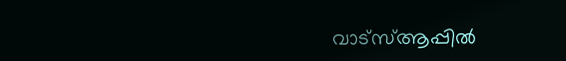വാട്സ്ആപ്പിൽ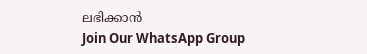ലഭിക്കാൻ
Join Our WhatsApp Group